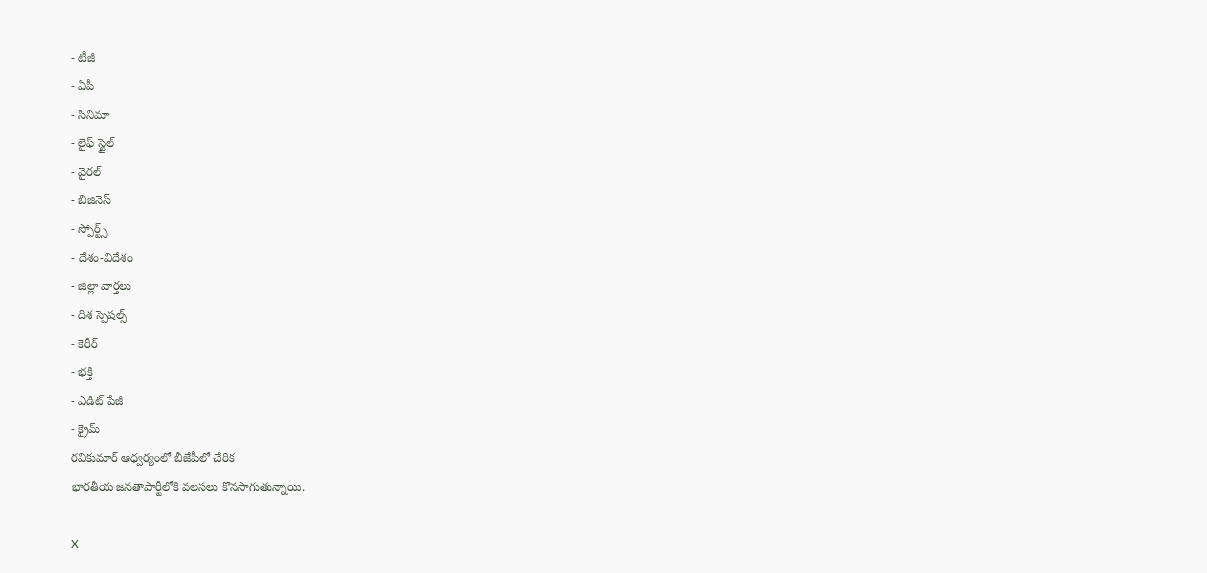- టీజీ
- ఏపీ
- సినిమా
- లైఫ్ స్టైల్
- వైరల్
- బిజినెస్
- స్పోర్ట్స్
- దేశం-విదేశం
- జిల్లా వార్తలు
- దిశ స్పెషల్స్
- కెరీర్
- భక్తి
- ఎడిట్ పేజీ
- క్రైమ్
రవికుమార్ ఆధ్వర్యంలో బీజేపీలో చేరిక
భారతీయ జనతాపార్టీలోకి వలసలు కొనసాగుతున్నాయి.

X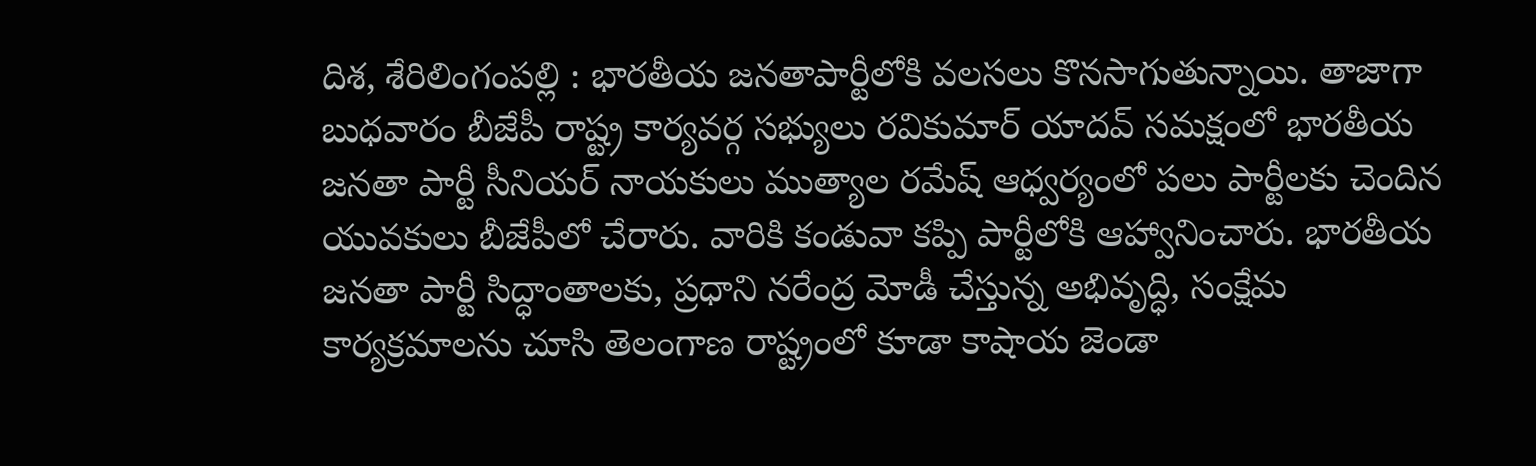దిశ, శేరిలింగంపల్లి : భారతీయ జనతాపార్టీలోకి వలసలు కొనసాగుతున్నాయి. తాజాగా బుధవారం బీజేపీ రాష్ట్ర కార్యవర్గ సభ్యులు రవికుమార్ యాదవ్ సమక్షంలో భారతీయ జనతా పార్టీ సీనియర్ నాయకులు ముత్యాల రమేష్ ఆధ్వర్యంలో పలు పార్టీలకు చెందిన యువకులు బీజేపీలో చేరారు. వారికి కండువా కప్పి పార్టీలోకి ఆహ్వానించారు. భారతీయ జనతా పార్టీ సిద్ధాంతాలకు, ప్రధాని నరేంద్ర మోడీ చేస్తున్న అభివృద్ధి, సంక్షేమ కార్యక్రమాలను చూసి తెలంగాణ రాష్ట్రంలో కూడా కాషాయ జెండా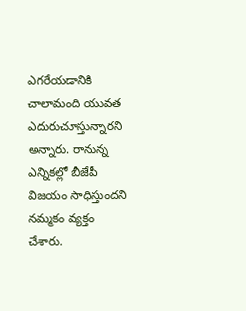ఎగరేయడానికి చాలామంది యువత ఎదురుచూస్తున్నారని అన్నారు. రానున్న ఎన్నికల్లో బీజేపీ విజయం సాధిస్తుందని నమ్మకం వ్యక్తం చేశారు.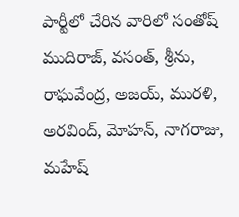పార్టీలో చేరిన వారిలో సంతోష్ ముదిరాజ్, వసంత్, శ్రీను, రాఘవేంద్ర, అజయ్, మురళి, అరవింద్, మోహన్, నాగరాజు, మహేష్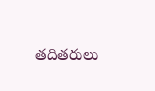తదితరులు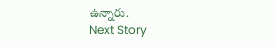ఉన్నారు.
Next Story